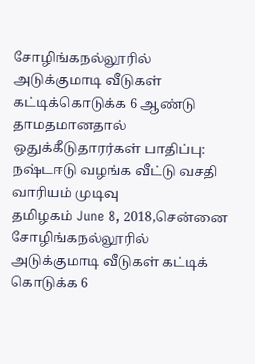சோழிங்கநல்லூரில் அடுக்குமாடி வீடுகள் கட்டிக்கொடுக்க 6 ஆண்டு தாமதமானதால் ஒதுக்கீடுதாரர்கள் பாதிப்பு: நஷ்டஈடு வழங்க வீட்டு வசதி வாரியம் முடிவு
தமிழகம் June 8, 2018,சென்னை சோழிங்கநல்லூரில் அடுக்குமாடி வீடுகள் கட்டிக் கொடுக்க 6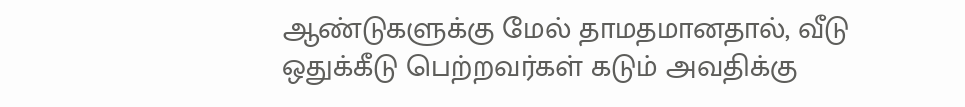ஆண்டுகளுக்கு மேல் தாமதமானதால், வீடு ஒதுக்கீடு பெற்றவர்கள் கடும் அவதிக்கு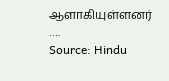ஆளாகியுள்ளனர் ….
Source: Hindu